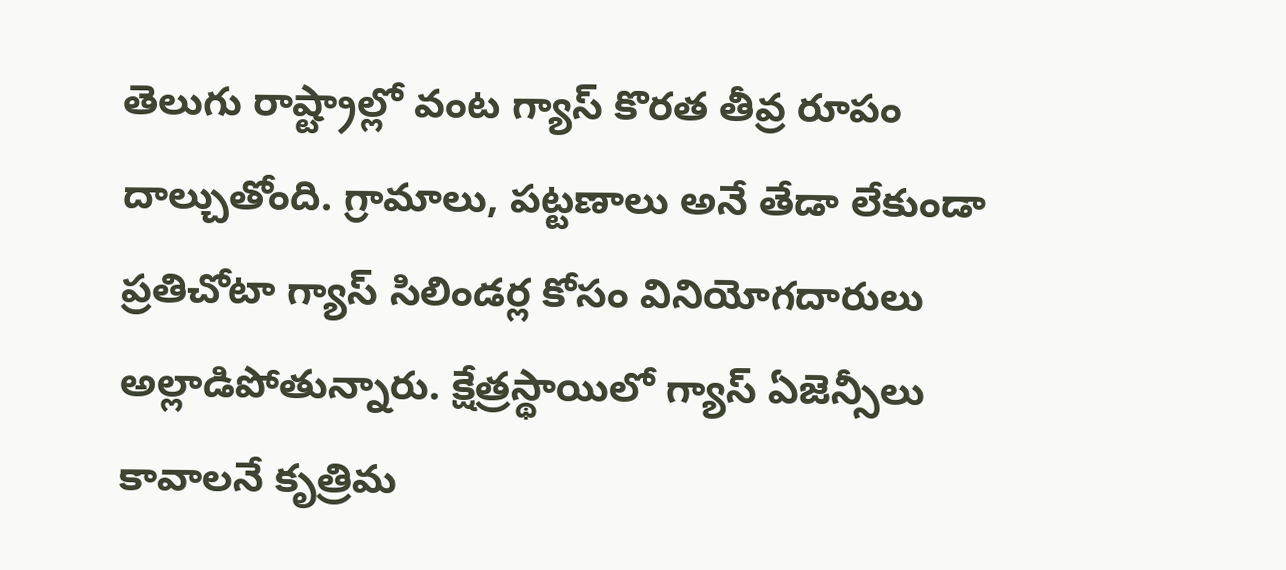తెలుగు రాష్ట్రాల్లో వంట గ్యాస్ కొరత తీవ్ర రూపం దాల్చుతోంది. గ్రామాలు, పట్టణాలు అనే తేడా లేకుండా ప్రతిచోటా గ్యాస్ సిలిండర్ల కోసం వినియోగదారులు అల్లాడిపోతున్నారు. క్షేత్రస్థాయిలో గ్యాస్ ఏజెన్సీలు కావాలనే కృత్రిమ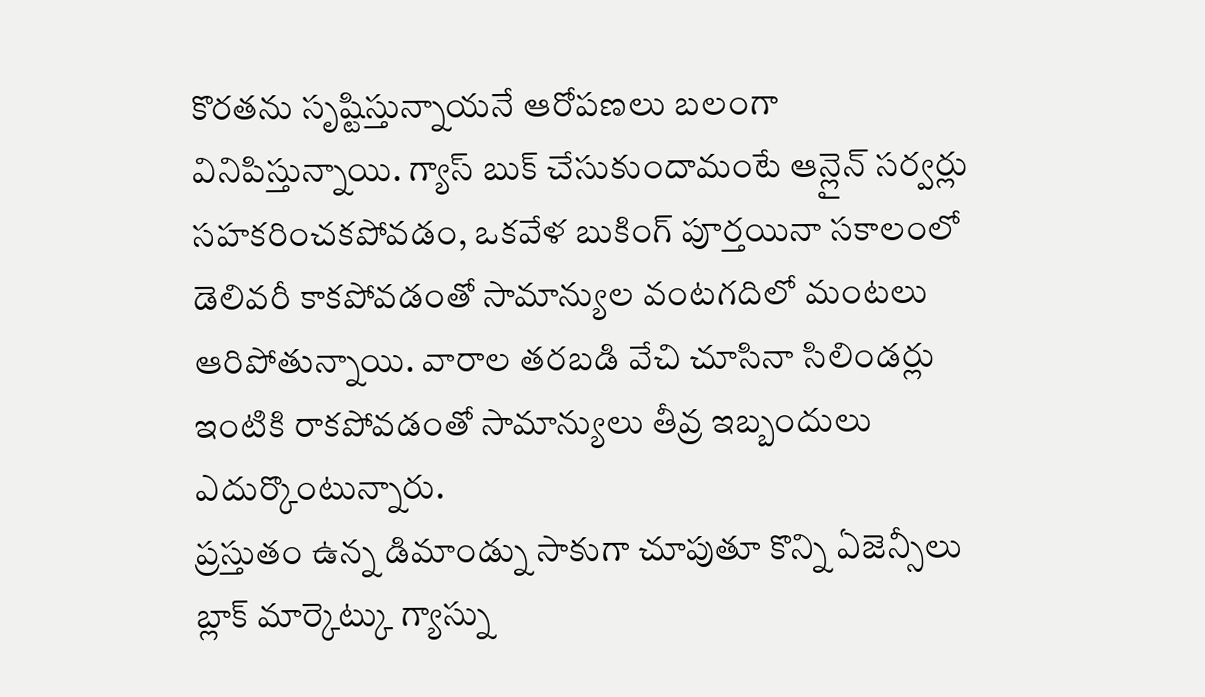కొరతను సృష్టిస్తున్నాయనే ఆరోపణలు బలంగా వినిపిస్తున్నాయి. గ్యాస్ బుక్ చేసుకుందామంటే ఆన్లైన్ సర్వర్లు సహకరించకపోవడం, ఒకవేళ బుకింగ్ పూర్తయినా సకాలంలో డెలివరీ కాకపోవడంతో సామాన్యుల వంటగదిలో మంటలు ఆరిపోతున్నాయి. వారాల తరబడి వేచి చూసినా సిలిండర్లు ఇంటికి రాకపోవడంతో సామాన్యులు తీవ్ర ఇబ్బందులు ఎదుర్కొంటున్నారు.
ప్రస్తుతం ఉన్న డిమాండ్ను సాకుగా చూపుతూ కొన్ని ఏజెన్సీలు బ్లాక్ మార్కెట్కు గ్యాస్ను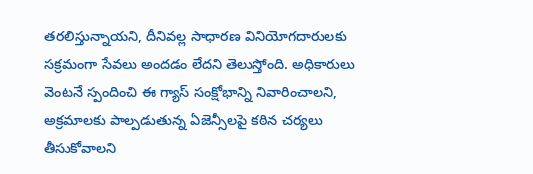తరలిస్తున్నాయని, దీనివల్ల సాధారణ వినియోగదారులకు సక్రమంగా సేవలు అందడం లేదని తెలుస్తోంది. అధికారులు వెంటనే స్పందించి ఈ గ్యాస్ సంక్షోభాన్ని నివారించాలని, అక్రమాలకు పాల్పడుతున్న ఏజెన్సీలపై కఠిన చర్యలు తీసుకోవాలని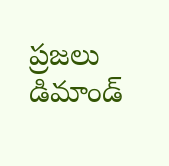ప్రజలు డిమాండ్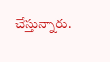చేస్తున్నారు.